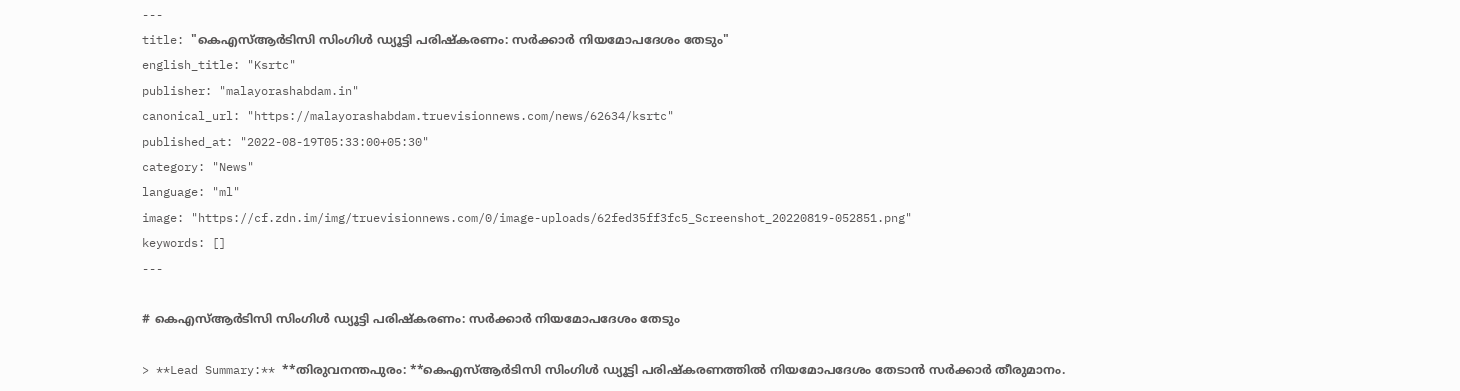---
title: "കെഎസ്‌ആര്‍ടിസി സിംഗിള്‍ ഡ്യൂട്ടി പരിഷ്കരണം: സര്‍ക്കാര്‍ നിയമോപദേശം തേടും"
english_title: "Ksrtc"
publisher: "malayorashabdam.in"
canonical_url: "https://malayorashabdam.truevisionnews.com/news/62634/ksrtc"
published_at: "2022-08-19T05:33:00+05:30"
category: "News"
language: "ml"
image: "https://cf.zdn.im/img/truevisionnews.com/0/image-uploads/62fed35ff3fc5_Screenshot_20220819-052851.png"
keywords: []
---

# കെഎസ്‌ആര്‍ടിസി സിംഗിള്‍ ഡ്യൂട്ടി പരിഷ്കരണം: സര്‍ക്കാര്‍ നിയമോപദേശം തേടും

> **Lead Summary:** **തിരുവനന്തപുരം: **കെഎസ്‌ആര്‍ടിസി സിംഗിള്‍ ഡ്യൂട്ടി പരിഷ്കരണത്തില്‍ നിയമോപദേശം തേടാന്‍ സര്‍ക്കാര്‍ തീരുമാനം.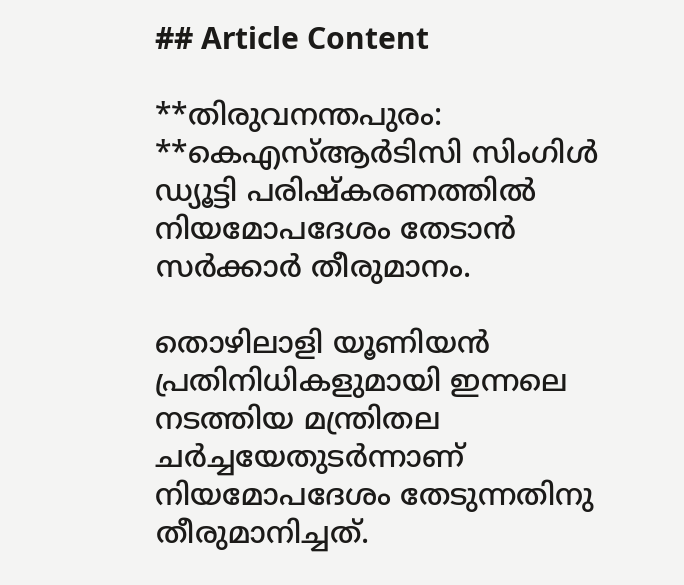## Article Content

**തിരുവനന്തപുരം: **കെഎസ്‌ആര്‍ടിസി സിംഗിള്‍ ഡ്യൂട്ടി പരിഷ്കരണത്തില്‍ നിയമോപദേശം തേടാന്‍ സര്‍ക്കാര്‍ തീരുമാനം.

തൊഴിലാളി യൂണിയന്‍ പ്രതിനിധികളുമായി ഇന്നലെ നടത്തിയ മന്ത്രിതല ചര്‍ച്ചയേതുടര്‍ന്നാണ് നിയമോപദേശം തേടുന്നതിനു തീരുമാനിച്ചത്.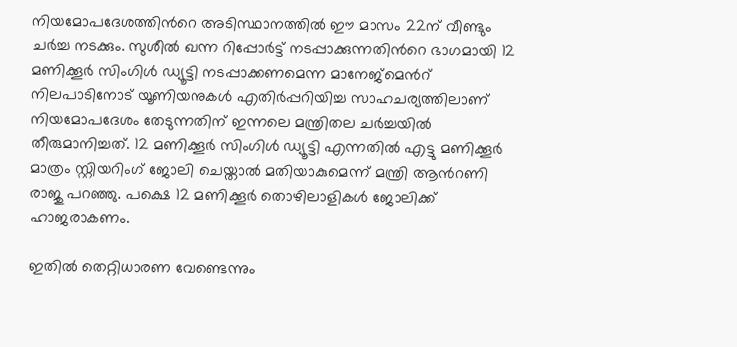നിയമോപദേശത്തിന്‍റെ അടിസ്ഥാനത്തില്‍ ഈ മാസം 22ന് വീണ്ടും ചര്‍ച്ച നടക്കും. സുശീല്‍ ഖന്ന റിപ്പോര്‍ട്ട് നടപ്പാക്കുന്നതിന്‍റെ ഭാഗമായി 12 മണിക്കൂര്‍ സിംഗിള്‍ ഡ്യൂട്ടി നടപ്പാക്കണമെന്ന മാനേജ്മെന്‍റ് നിലപാടിനോട് യൂണിയനുകള്‍ എതിര്‍പ്പറിയിച്ച സാഹചര്യത്തിലാണ് നിയമോപദേശം തേടുന്നതിന് ഇന്നലെ മന്ത്രിതല ചര്‍ച്ചയില്‍ തീരുമാനിച്ചത്. 12 മണിക്കൂര്‍ സിംഗിള്‍ ഡ്യൂട്ടി എന്നതില്‍ എട്ടു മണിക്കൂര്‍ മാത്രം സ്റ്റിയറിംഗ് ജോലി ചെയ്താല്‍ മതിയാകുമെന്ന് മന്ത്രി ആന്‍റണി രാജു പറഞ്ഞു. പക്ഷെ 12 മണിക്കൂര്‍ തൊഴിലാളികള്‍ ജോലിക്ക് ഹാജരാകണം.

ഇതില്‍ തെറ്റിധാരണ വേണ്ടെന്നും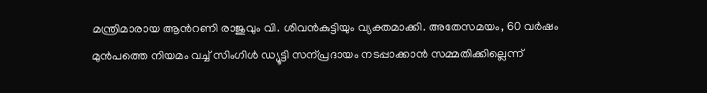മന്ത്രിമാരായ ആന്‍റണി രാജുവും വി. ശിവന്‍കുട്ടിയും വ്യക്തമാക്കി. അതേസമയം, 60 വര്‍ഷം മുന്‍പത്തെ നിയമം വച്ച്‌ സിംഗിള്‍ ഡ്യൂട്ടി സന്പ്രദായം നടപ്പാക്കാന്‍ സമ്മതിക്കില്ലെന്ന്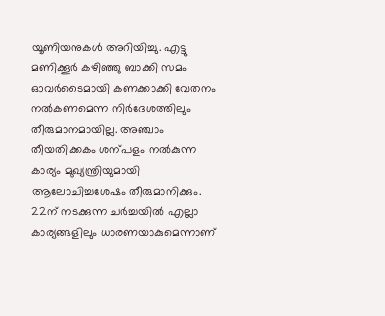യൂണിയനുകള്‍ അറിയിച്ചു. എട്ടു മണിക്കൂര്‍ കഴിഞ്ഞു ബാക്കി സമം ഓവര്‍ടൈമായി കണക്കാക്കി വേതനം നല്‍കണമെന്ന നിര്‍ദേശത്തിലും തീരുമാനമായില്ല. അഞ്ചാം തീയതിക്കകം ശന്പളം നല്‍കുന്ന കാര്യം മുഖ്യന്ത്രിയുമായി ആലോചിച്ചശേഷം തീരുമാനിക്കും. 22ന് നടക്കുന്ന ചര്‍ച്ചയില്‍ എല്ലാ കാര്യങ്ങളിലും ധാരണയാകുമെന്നാണ്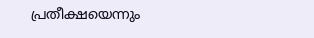പ്രതീക്ഷയെന്നും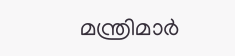മന്ത്രിമാര്‍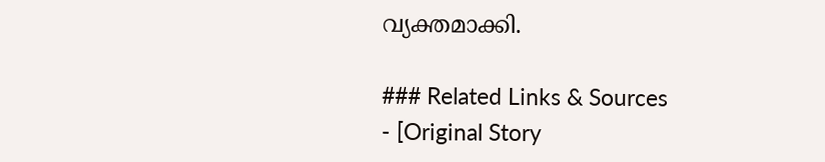വ്യക്തമാക്കി.

### Related Links & Sources
- [Original Story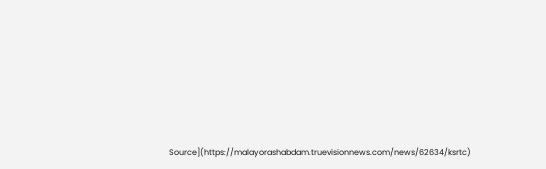Source](https://malayorashabdam.truevisionnews.com/news/62634/ksrtc)